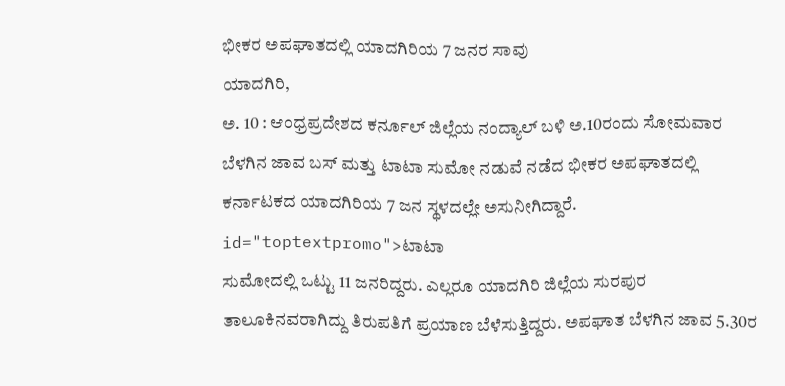ಭೀಕರ ಅಪಘಾತದಲ್ಲಿ ಯಾದಗಿರಿಯ 7 ಜನರ ಸಾವು
ಯಾದಗಿರಿ,
ಅ. 10 : ಆಂಧ್ರಪ್ರದೇಶದ ಕರ್ನೂಲ್ ಜಿಲ್ಲೆಯ ನಂದ್ಯಾಲ್ ಬಳಿ ಅ.10ರಂದು ಸೋಮವಾರ ಬೆಳಗಿನ ಜಾವ ಬಸ್ ಮತ್ತು ಟಾಟಾ ಸುಮೋ ನಡುವೆ ನಡೆದ ಭೀಕರ ಅಪಘಾತದಲ್ಲಿ ಕರ್ನಾಟಕದ ಯಾದಗಿರಿಯ 7 ಜನ ಸ್ಥಳದಲ್ಲೇ ಅಸುನೀಗಿದ್ದಾರೆ. id="toptextpromo">ಟಾಟಾ
ಸುಮೋದಲ್ಲಿ ಒಟ್ಟು 11 ಜನರಿದ್ದರು. ಎಲ್ಲರೂ ಯಾದಗಿರಿ ಜಿಲ್ಲೆಯ ಸುರಪುರ ತಾಲೂಕಿನವರಾಗಿದ್ದು ತಿರುಪತಿಗೆ ಪ್ರಯಾಣ ಬೆಳೆಸುತ್ತಿದ್ದರು. ಅಪಘಾತ ಬೆಳಗಿನ ಜಾವ 5.30ರ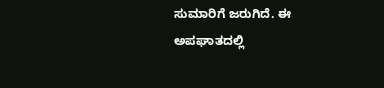ಸುಮಾರಿಗೆ ಜರುಗಿದೆ. ಈ ಅಪಘಾತದಲ್ಲಿ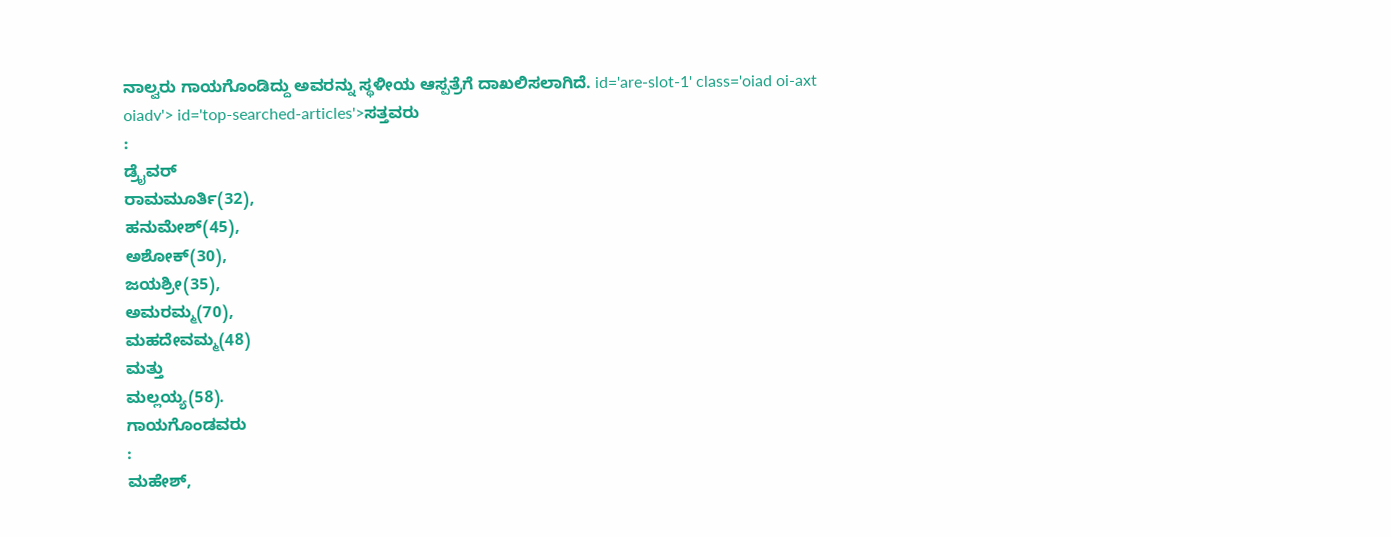ನಾಲ್ವರು ಗಾಯಗೊಂಡಿದ್ದು ಅವರನ್ನು ಸ್ಥಳೀಯ ಆಸ್ಪತ್ರೆಗೆ ದಾಖಲಿಸಲಾಗಿದೆ. id='are-slot-1' class='oiad oi-axt oiadv'> id='top-searched-articles'>ಸತ್ತವರು
:
ಡ್ರೈವರ್
ರಾಮಮೂರ್ತಿ(32),
ಹನುಮೇಶ್(45),
ಅಶೋಕ್(30),
ಜಯಶ್ರೀ(35),
ಅಮರಮ್ಮ(70),
ಮಹದೇವಮ್ಮ(48)
ಮತ್ತು
ಮಲ್ಲಯ್ಯ(58).
ಗಾಯಗೊಂಡವರು
:
ಮಹೇಶ್,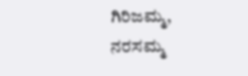ಗಿರಿಜಮ್ಮ,
ನರಸಮ್ಮ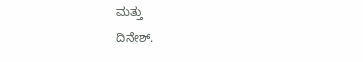ಮತ್ತು
ದಿನೇಶ್.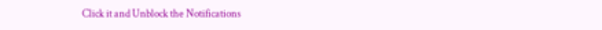Click it and Unblock the Notifications